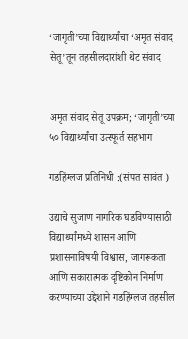‘जागृती’च्या विद्यार्थ्यांचा ‘अमृत संवाद सेतू’तून तहसीलदारांशी थेट संवाद


अमृत संवाद सेतू उपक्रम; ‘जागृती’च्या ५० विद्यार्थ्यांचा उत्स्फूर्त सहभाग

गडहिंग्लज प्रतिनिधी :(संपत सावंत )

उद्याचे सुजाण नागरिक घडविण्यासाठी विद्यार्थ्यांमध्ये शासन आणि प्रशासनाविषयी विश्वास, जागरूकता आणि सकारात्मक दृष्टिकोन निर्माण करण्याच्या उद्देशाने गडहिंग्लज तहसील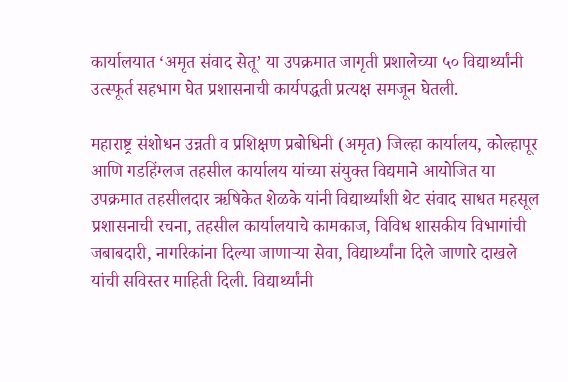कार्यालयात ‘अमृत संवाद सेतू’ या उपक्रमात जागृती प्रशालेच्या ५० विद्यार्थ्यांनी उत्स्फूर्त सहभाग घेत प्रशासनाची कार्यपद्धती प्रत्यक्ष समजून घेतली.

महाराष्ट्र संशोधन उन्नती व प्रशिक्षण प्रबोधिनी (अमृत) जिल्हा कार्यालय, कोल्हापूर आणि गडहिंग्लज तहसील कार्यालय यांच्या संयुक्त विद्यमाने आयोजित या उपक्रमात तहसीलदार ऋषिकेत शेळके यांनी विद्यार्थ्यांशी थेट संवाद साधत महसूल प्रशासनाची रचना, तहसील कार्यालयाचे कामकाज, विविध शासकीय विभागांची जबाबदारी, नागरिकांना दिल्या जाणाऱ्या सेवा, विद्यार्थ्यांना दिले जाणारे दाखले यांची सविस्तर माहिती दिली. विद्यार्थ्यांनी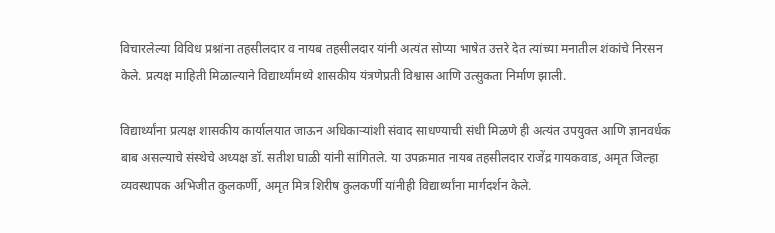विचारलेल्या विविध प्रश्नांना तहसीलदार व नायब तहसीलदार यांनी अत्यंत सोप्या भाषेत उत्तरे देत त्यांच्या मनातील शंकांचे निरसन केले. प्रत्यक्ष माहिती मिळाल्याने विद्यार्थ्यांमध्ये शासकीय यंत्रणेप्रती विश्वास आणि उत्सुकता निर्माण झाली.

विद्यार्थ्यांना प्रत्यक्ष शासकीय कार्यालयात जाऊन अधिकाऱ्यांशी संवाद साधण्याची संधी मिळणे ही अत्यंत उपयुक्त आणि ज्ञानवर्धक बाब असल्याचे संस्थेचे अध्यक्ष डॉ. सतीश घाळी यांनी सांगितले. या उपक्रमात नायब तहसीलदार राजेंद्र गायकवाड, अमृत जिल्हा व्यवस्थापक अभिजीत कुलकर्णी, अमृत मित्र शिरीष कुलकर्णी यांनीही विद्यार्थ्यांना मार्गदर्शन केले.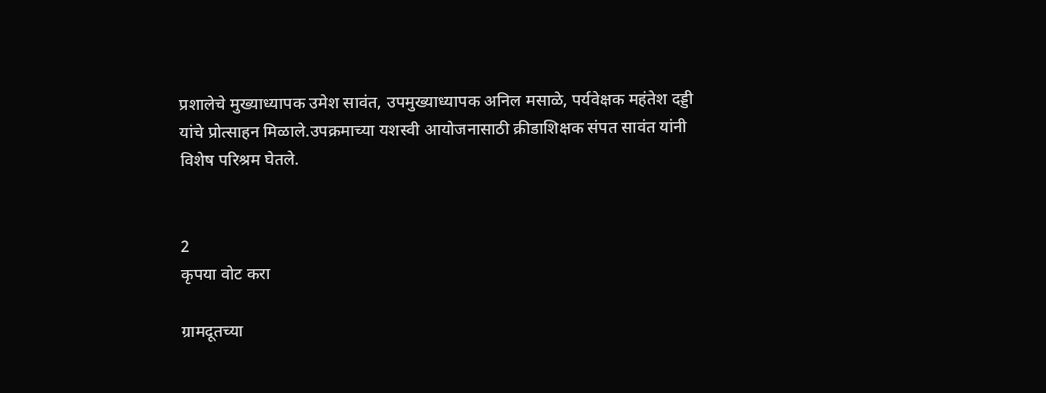प्रशालेचे मुख्याध्यापक उमेश सावंत, उपमुख्याध्यापक अनिल मसाळे, पर्यवेक्षक महंतेश दड्डी यांचे प्रोत्साहन मिळाले.उपक्रमाच्या यशस्वी आयोजनासाठी क्रीडाशिक्षक संपत सावंत यांनी विशेष परिश्रम घेतले.


2
कृपया वोट करा

ग्रामदूतच्या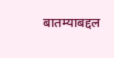बातम्याबद्दल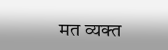मत व्यक्त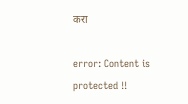करा

error: Content is protected !!